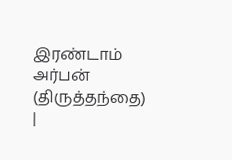இரண்டாம் அர்பன் (திருத்தந்தை)
|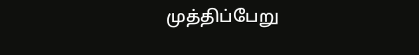முத்திப்பேறு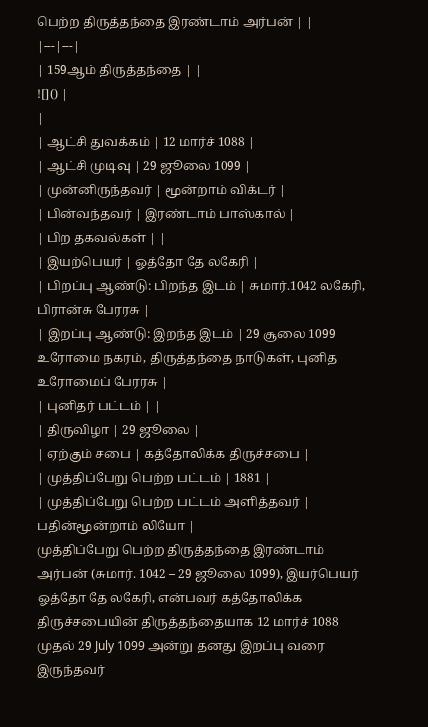பெற்ற திருத்தந்தை இரண்டாம் அர்பன் | |
|---|---|
| 159ஆம் திருத்தந்தை | |
![]() |
|
| ஆட்சி துவக்கம் | 12 மார்ச் 1088 |
| ஆட்சி முடிவு | 29 ஜூலை 1099 |
| முன்னிருந்தவர் | மூன்றாம் விக்டர் |
| பின்வந்தவர் | இரண்டாம் பாஸ்கால் |
| பிற தகவல்கள் | |
| இயற்பெயர் | ஓத்தோ தே லகேரி |
| பிறப்பு ஆண்டு: பிறந்த இடம் | சுமார்.1042 லகேரி, பிரான்சு பேரரசு |
| இறப்பு ஆண்டு: இறந்த இடம் | 29 சூலை 1099 உரோமை நகரம், திருத்தந்தை நாடுகள், புனித உரோமைப் பேரரசு |
| புனிதர் பட்டம் | |
| திருவிழா | 29 ஜூலை |
| ஏற்கும் சபை | கத்தோலிக்க திருச்சபை |
| முத்திப்பேறு பெற்ற பட்டம் | 1881 |
| முத்திப்பேறு பெற்ற பட்டம் அளித்தவர் | பதின்மூன்றாம் லியோ |
முத்திப்பேறு பெற்ற திருத்தந்தை இரண்டாம் அர்பன் (சுமார். 1042 – 29 ஜூலை 1099), இயர்பெயர் ஓத்தோ தே லகேரி, என்பவர் கத்தோலிக்க திருச்சபையின் திருத்தந்தையாக 12 மார்ச் 1088 முதல் 29 July 1099 அன்று தனது இறப்பு வரை இருந்தவர்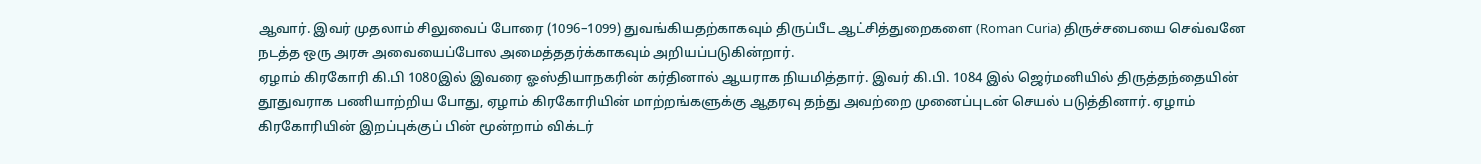ஆவார். இவர் முதலாம் சிலுவைப் போரை (1096–1099) துவங்கியதற்காகவும் திருப்பீட ஆட்சித்துறைகளை (Roman Curia) திருச்சபையை செவ்வனே நடத்த ஒரு அரசு அவையைப்போல அமைத்ததர்க்காகவும் அறியப்படுகின்றார்.
ஏழாம் கிரகோரி கி.பி 1080இல் இவரை ஓஸ்தியாநகரின் கர்தினால் ஆயராக நியமித்தார். இவர் கி.பி. 1084 இல் ஜெர்மனியில் திருத்தந்தையின் தூதுவராக பணியாற்றிய போது, ஏழாம் கிரகோரியின் மாற்றங்களுக்கு ஆதரவு தந்து அவற்றை முனைப்புடன் செயல் படுத்தினார். ஏழாம் கிரகோரியின் இறப்புக்குப் பின் மூன்றாம் விக்டர்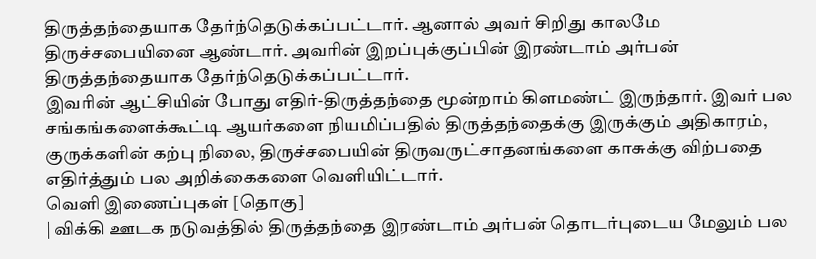திருத்தந்தையாக தேர்ந்தெடுக்கப்பட்டார். ஆனால் அவர் சிறிது காலமே திருச்சபையினை ஆண்டார். அவரின் இறப்புக்குப்பின் இரண்டாம் அர்பன் திருத்தந்தையாக தேர்ந்தெடுக்கப்பட்டார்.
இவரின் ஆட்சியின் போது எதிர்-திருத்தந்தை மூன்றாம் கிளமண்ட் இருந்தார். இவர் பல சங்கங்களைக்கூட்டி ஆயர்களை நியமிப்பதில் திருத்தந்தைக்கு இருக்கும் அதிகாரம், குருக்களின் கற்பு நிலை, திருச்சபையின் திருவருட்சாதனங்களை காசுக்கு விற்பதை எதிர்த்தும் பல அறிக்கைகளை வெளியிட்டார்.
வெளி இணைப்புகள் [தொகு]
| விக்கி ஊடக நடுவத்தில் திருத்தந்தை இரண்டாம் அர்பன் தொடர்புடைய மேலும் பல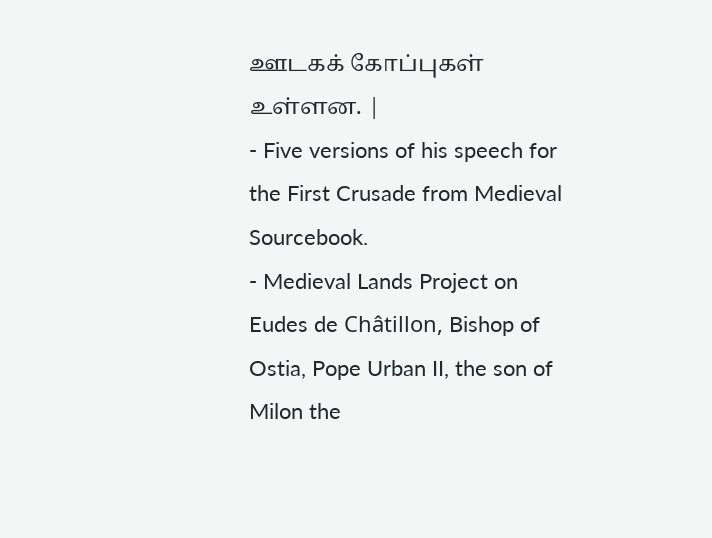ஊடகக் கோப்புகள் உள்ளன. |
- Five versions of his speech for the First Crusade from Medieval Sourcebook.
- Medieval Lands Project on Eudes de Châtillon, Bishop of Ostia, Pope Urban II, the son of Milon the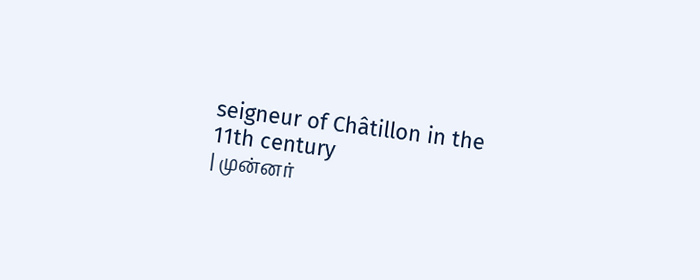seigneur of Châtillon in the 11th century
| முன்னர்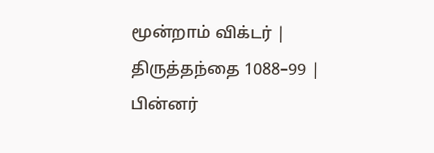மூன்றாம் விக்டர் |
திருத்தந்தை 1088–99 |
பின்னர்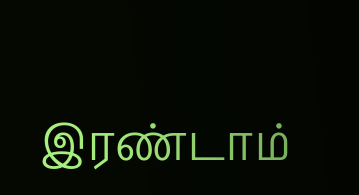இரண்டாம்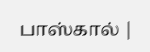பாஸ்கால் |